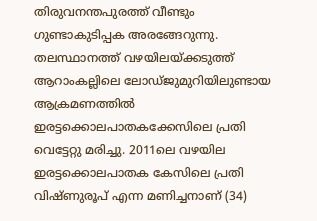തിരുവനന്തപുരത്ത് വീണ്ടും ഗുണ്ടാകുടിപ്പക അരങ്ങേറുന്നു. തലസ്ഥാനത്ത് വഴയിലയ്ക്കടുത്ത് ആറാംകല്ലിലെ ലോഡ്ജുമുറിയിലുണ്ടായ ആക്രമണത്തില്‍ ഇരട്ടക്കൊലപാതകക്കേസിലെ പ്രതി വെട്ടേറ്റു മരിച്ചു. 2011ലെ വഴയില ഇരട്ടക്കൊലപാതക കേസിലെ പ്രതി വിഷ്ണുരൂപ് എന്ന മണിച്ചനാണ് (34)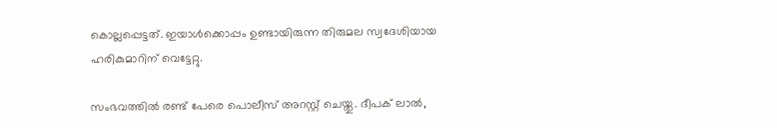കൊല്ലപ്പെട്ടത്. ഇയാള്‍ക്കൊപ്പം ഉണ്ടായിരുന്ന തിരുമല സ്വദേശിയായ ഹരികുമാറിന് വെട്ടേറ്റു.

സംഭവത്തില്‍ രണ്ട് പേരെ പൊലീസ് അറസ്റ്റ് ചെയ്തു. ദീപക് ലാല്‍,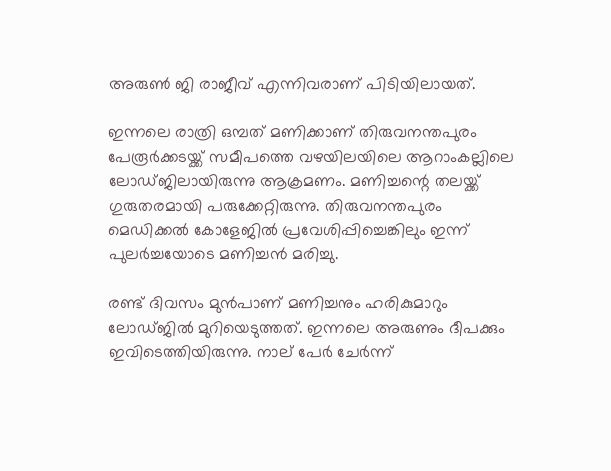അരുണ്‍ ജി രാജീവ് എന്നിവരാണ് പിടിയിലായത്.

ഇന്നലെ രാത്രി ഒമ്പത് മണിക്കാണ് തിരുവനന്തപുരം പേരൂര്‍ക്കടയ്ക്ക് സമീപത്തെ വഴയിലയിലെ ആറാംകല്ലിലെ ലോഡ്ജിലായിരുന്നു ആക്രമണം. മണിച്ചന്റെ തലയ്ക്ക് ഗുരുതരമായി പരുക്കേറ്റിരുന്നു. തിരുവനന്തപുരം മെഡിക്കല്‍ കോളേജില്‍ പ്രവേശിപ്പിച്ചെങ്കിലും ഇന്ന് പുലര്‍ച്ചയോടെ മണിച്ചന്‍ മരിച്ചു.

രണ്ട് ദിവസം മുന്‍പാണ് മണിച്ചനും ഹരികുമാറും ലോഡ്ജില്‍ മുറിയെടുത്തത്. ഇന്നലെ അരുണും ദീപക്കും ഇവിടെത്തിയിരുന്നു. നാല് പേര്‍ ചേര്‍ന്ന്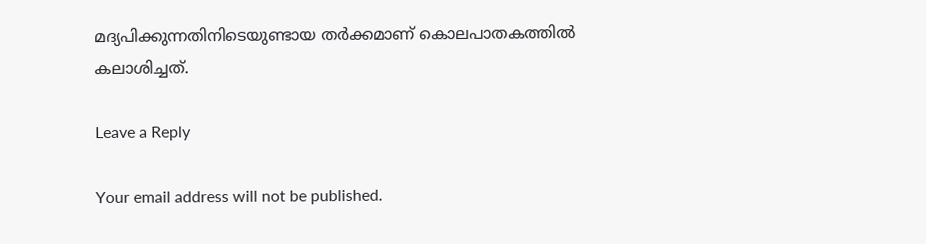മദ്യപിക്കുന്നതിനിടെയുണ്ടായ തര്‍ക്കമാണ് കൊലപാതകത്തില്‍ കലാശിച്ചത്.

Leave a Reply

Your email address will not be published.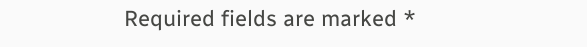Required fields are marked *